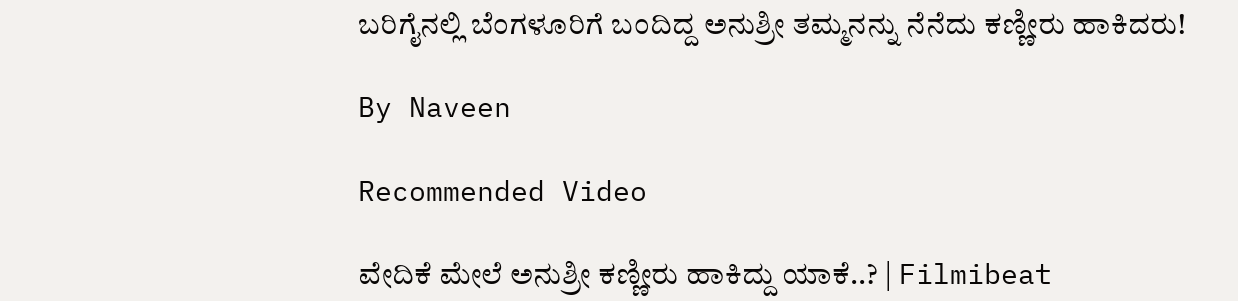ಬರಿಗೈನಲ್ಲಿ ಬೆಂಗಳೂರಿಗೆ ಬಂದಿದ್ದ ಅನುಶ್ರೀ ತಮ್ಮನನ್ನು ನೆನೆದು ಕಣ್ಣೀರು ಹಾಕಿದರು!

By Naveen

Recommended Video

ವೇದಿಕೆ ಮೇಲೆ ಅನುಶ್ರೀ ಕಣ್ಣೀರು ಹಾಕಿದ್ದು ಯಾಕೆ..? | Filmibeat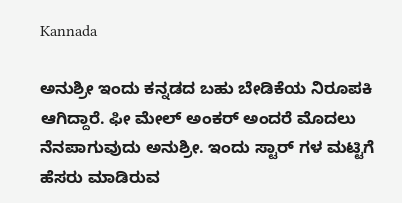Kannada

ಅನುಶ್ರೀ ಇಂದು ಕನ್ನಡದ ಬಹು ಬೇಡಿಕೆಯ ನಿರೂಪಕಿ ಆಗಿದ್ದಾರೆ. ಫೀ ಮೇಲ್ ಅಂಕರ್ ಅಂದರೆ ಮೊದಲು ನೆನಪಾಗುವುದು ಅನುಶ್ರೀ. ಇಂದು ಸ್ಟಾರ್ ಗಳ ಮಟ್ಟಿಗೆ ಹೆಸರು ಮಾಡಿರುವ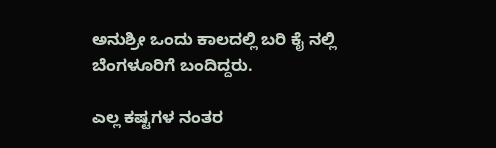ಅನುಶ್ರೀ ಒಂದು ಕಾಲದಲ್ಲಿ ಬರಿ ಕೈ ನಲ್ಲಿ ಬೆಂಗಳೂರಿಗೆ ಬಂದಿದ್ದರು.

ಎಲ್ಲ ಕಷ್ಟಗಳ ನಂತರ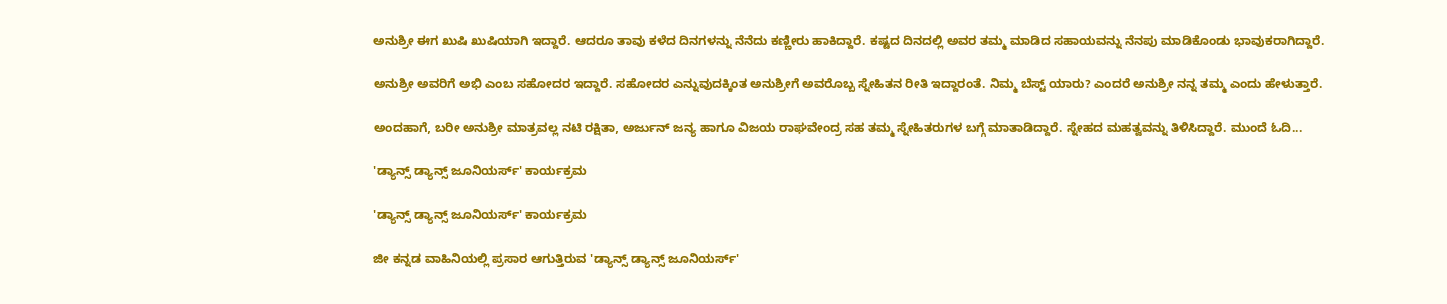ಅನುಶ್ರೀ ಈಗ ಖುಷಿ ಖುಷಿಯಾಗಿ ಇದ್ದಾರೆ. ಆದರೂ ತಾವು ಕಳೆದ ದಿನಗಳನ್ನು ನೆನೆದು ಕಣ್ಣೀರು ಹಾಕಿದ್ದಾರೆ. ಕಷ್ಟದ ದಿನದಲ್ಲಿ ಅವರ ತಮ್ಮ ಮಾಡಿದ ಸಹಾಯವನ್ನು ನೆನಪು ಮಾಡಿಕೊಂಡು ಭಾವುಕರಾಗಿದ್ದಾರೆ.

ಅನುಶ್ರೀ ಅವರಿಗೆ ಅಭಿ ಎಂಬ ಸಹೋದರ ಇದ್ದಾರೆ. ಸಹೋದರ ಎನ್ನುವುದಕ್ಕಿಂತ ಅನುಶ್ರೀಗೆ ಅವರೊಬ್ಬ ಸ್ನೇಹಿತನ ರೀತಿ ಇದ್ದಾರಂತೆ. ನಿಮ್ಮ ಬೆಸ್ಟ್ ಯಾರು? ಎಂದರೆ ಅನುಶ್ರೀ ನನ್ನ ತಮ್ಮ ಎಂದು ಹೇಳುತ್ತಾರೆ.

ಅಂದಹಾಗೆ, ಬರೀ ಅನುಶ್ರೀ ಮಾತ್ರವಲ್ಲ ನಟಿ ರಕ್ಷಿತಾ, ಅರ್ಜುನ್ ಜನ್ಯ ಹಾಗೂ ವಿಜಯ ರಾಘವೇಂದ್ರ ಸಹ ತಮ್ಮ ಸ್ನೇಹಿತರುಗಳ ಬಗ್ಗೆ ಮಾತಾಡಿದ್ದಾರೆ. ಸ್ನೇಹದ ಮಹತ್ವವನ್ನು ತಿಳಿಸಿದ್ದಾರೆ. ಮುಂದೆ ಓದಿ...

'ಡ್ಯಾನ್ಸ್ ಡ್ಯಾನ್ಸ್ ಜೂನಿಯರ್ಸ್' ಕಾರ್ಯಕ್ರಮ

'ಡ್ಯಾನ್ಸ್ ಡ್ಯಾನ್ಸ್ ಜೂನಿಯರ್ಸ್' ಕಾರ್ಯಕ್ರಮ

ಜೀ ಕನ್ನಡ ವಾಹಿನಿಯಲ್ಲಿ ಪ್ರಸಾರ ಆಗುತ್ತಿರುವ 'ಡ್ಯಾನ್ಸ್ ಡ್ಯಾನ್ಸ್ ಜೂನಿಯರ್ಸ್'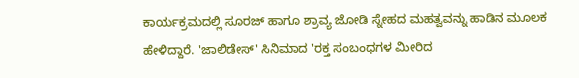ಕಾರ್ಯಕ್ರಮದಲ್ಲಿ ಸೂರಜ್ ಹಾಗೂ ಶ್ರಾವ್ಯ ಜೋಡಿ ಸ್ನೇಹದ ಮಹತ್ವವನ್ನು ಹಾಡಿನ ಮೂಲಕ ಹೇಳಿದ್ದಾರೆ. 'ಜಾಲಿಡೇಸ್' ಸಿನಿಮಾದ 'ರಕ್ತ ಸಂಬಂಧಗಳ ಮೀರಿದ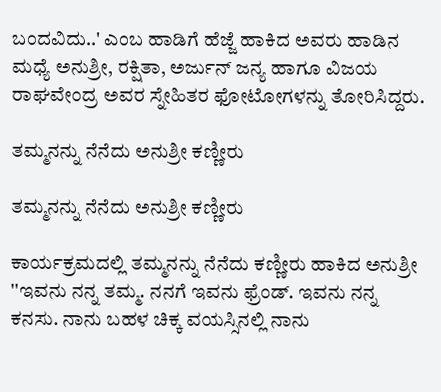ಬಂದವಿದು..' ಎಂಬ ಹಾಡಿಗೆ ಹೆಜ್ಜೆ ಹಾಕಿದ ಅವರು ಹಾಡಿನ ಮಧ್ಯೆ ಅನುಶ್ರೀ, ರಕ್ಷಿತಾ, ಅರ್ಜುನ್ ಜನ್ಯ ಹಾಗೂ ವಿಜಯ ರಾಘವೇಂದ್ರ ಅವರ ಸ್ನೇಹಿತರ ಫೋಟೋಗಳನ್ನು ತೋರಿಸಿದ್ದರು.

ತಮ್ಮನನ್ನು ನೆನೆದು ಅನುಶ್ರೀ ಕಣ್ಣೀರು

ತಮ್ಮನನ್ನು ನೆನೆದು ಅನುಶ್ರೀ ಕಣ್ಣೀರು

ಕಾರ್ಯಕ್ರಮದಲ್ಲಿ ತಮ್ಮನನ್ನು ನೆನೆದು ಕಣ್ಣೀರು ಹಾಕಿದ ಅನುಶ್ರೀ ''ಇವನು ನನ್ನ ತಮ್ಮ. ನನಗೆ ಇವನು ಫ್ರೆಂಡ್. ಇವನು ನನ್ನ ಕನಸು. ನಾನು ಬಹಳ ಚಿಕ್ಕ ವಯಸ್ಸಿನಲ್ಲಿ ನಾನು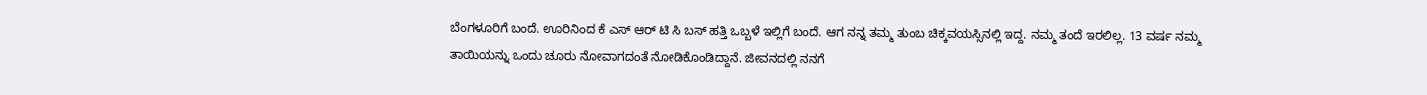ಬೆಂಗಳೂರಿಗೆ ಬಂದೆ. ಊರಿನಿಂದ ಕೆ ಎಸ್ ಆರ್ ಟಿ ಸಿ ಬಸ್ ಹತ್ತಿ ಒಬ್ಬಳೆ ಇಲ್ಲಿಗೆ ಬಂದೆ. ಆಗ ನನ್ನ ತಮ್ಮ ತುಂಬ ಚಿಕ್ಕವಯಸ್ಸಿನಲ್ಲಿ ಇದ್ದ. ನಮ್ಮ ತಂದೆ ಇರಲಿಲ್ಲ. 13 ವರ್ಷ ನಮ್ಮ ತಾಯಿಯನ್ನು ಒಂದು ಚೂರು ನೋವಾಗದಂತೆ ನೋಡಿಕೊಂಡಿದ್ದಾನೆ. ಜೀವನದಲ್ಲಿ ನನಗೆ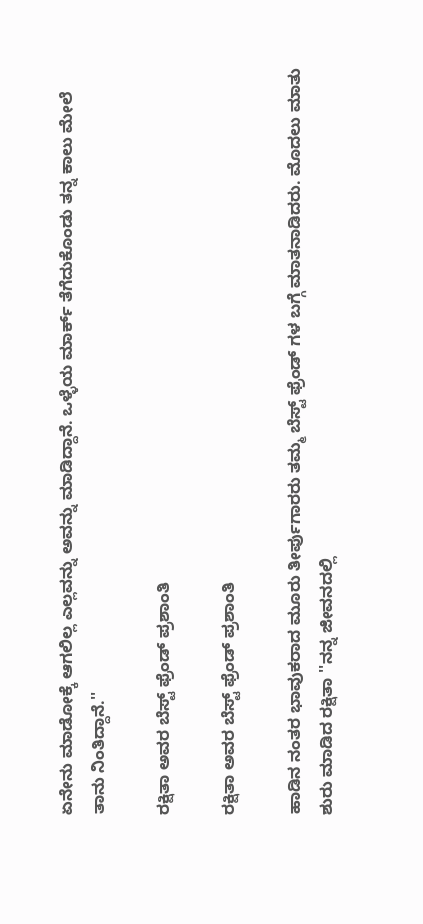ಏನೇನು ಮಾಡೋಕ್ಕೆ ಆಗಲಿಲ್ಲ ಎಲ್ಲವನ್ನು ಅವನ್ನು ಮಾಡಿದ್ದಾನೆ. ಒಳ್ಳೆಯ ಮಾರ್ಕ್ ತೆಗೆದುಕೊಂಡು ತನ್ನ ಕಾಲು ಮೇಲೆ ತಾನು ನಿಂತಿದ್ದಾನೆ.''

ರಕ್ಷಿತಾ ಅವರ ಬೆಸ್ಟ್ ಫ್ರೆಂಡ್ ಪ್ರಶಾಂತಿ

ರಕ್ಷಿತಾ ಅವರ ಬೆಸ್ಟ್ ಫ್ರೆಂಡ್ ಪ್ರಶಾಂತಿ

ಹಾಡಿನ ನಂತರ ಭಾವುಕರಾದ ಮೂರು ತೀರ್ಪುಗಾರರು ತಮ್ಮ ಬೆಸ್ಟ್ ಫ್ರೆಂಡ್ ಗಳ ಬಗ್ಗೆ ಮಾತನಾಡಿದರು. ಮೊದಲು ಮಾತು ಶುರು ಮಾಡಿದ ರಕ್ಷಿತಾ ''ನನ್ನ ಜೀವನದಲ್ಲಿ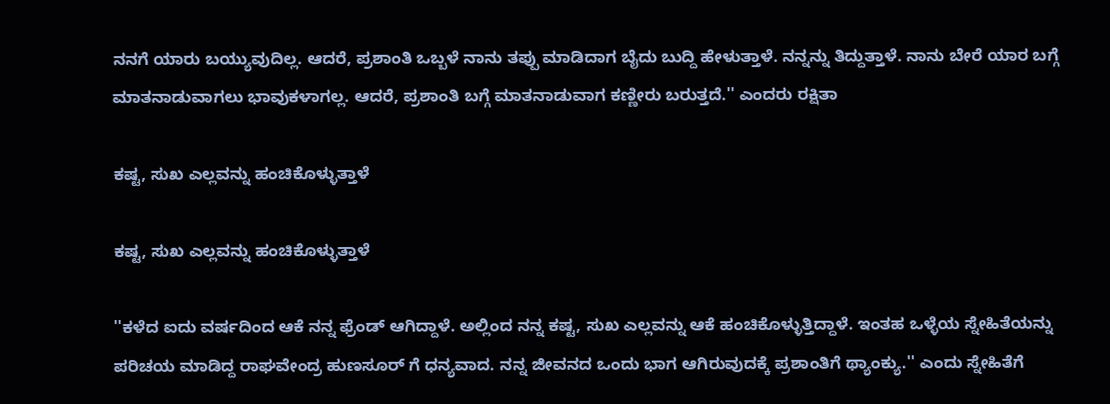ನನಗೆ ಯಾರು ಬಯ್ಯುವುದಿಲ್ಲ. ಆದರೆ, ಪ್ರಶಾಂತಿ ಒಬ್ಬಳೆ ನಾನು ತಪ್ಪು ಮಾಡಿದಾಗ ಬೈದು ಬುದ್ದಿ ಹೇಳುತ್ತಾಳೆ. ನನ್ನನ್ನು ತಿದ್ದುತ್ತಾಳೆ. ನಾನು ಬೇರೆ ಯಾರ ಬಗ್ಗೆ ಮಾತನಾಡುವಾಗಲು ಭಾವುಕಳಾಗಲ್ಲ. ಆದರೆ, ಪ್ರಶಾಂತಿ ಬಗ್ಗೆ ಮಾತನಾಡುವಾಗ ಕಣ್ಣೀರು ಬರುತ್ತದೆ.'' ಎಂದರು ರಕ್ಷಿತಾ

ಕಷ್ಟ, ಸುಖ ಎಲ್ಲವನ್ನು ಹಂಚಿಕೊಳ್ಳುತ್ತಾಳೆ

ಕಷ್ಟ, ಸುಖ ಎಲ್ಲವನ್ನು ಹಂಚಿಕೊಳ್ಳುತ್ತಾಳೆ

''ಕಳೆದ ಐದು ವರ್ಷದಿಂದ ಆಕೆ ನನ್ನ ಫ್ರೆಂಡ್ ಆಗಿದ್ದಾಳೆ. ಅಲ್ಲಿಂದ ನನ್ನ ಕಷ್ಟ, ಸುಖ ಎಲ್ಲವನ್ನು ಆಕೆ ಹಂಚಿಕೊಳ್ಳುತ್ತಿದ್ದಾಳೆ. ಇಂತಹ ಒಳ್ಳೆಯ ಸ್ನೇಹಿತೆಯನ್ನು ಪರಿಚಯ ಮಾಡಿದ್ದ ರಾಘವೇಂದ್ರ ಹುಣಸೂರ್ ಗೆ ಧನ್ಯವಾದ. ನನ್ನ ಜೀವನದ ಒಂದು ಭಾಗ ಆಗಿರುವುದಕ್ಕೆ ಪ್ರಶಾಂತಿಗೆ ಥ್ಯಾಂಕ್ಯು.'' ಎಂದು ಸ್ನೇಹಿತೆಗೆ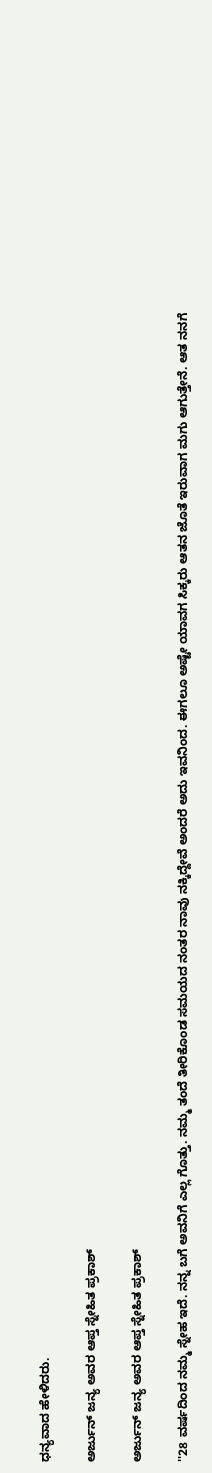ಧನ್ಯವಾದ ಹೇಳಿದರು.

ಅರ್ಜುನ್ ಜನ್ಯ ಅವರ ಆಪ್ತ ಸ್ನೇಹಿತ ಪ್ರಕಾಶ್

ಅರ್ಜುನ್ ಜನ್ಯ ಅವರ ಆಪ್ತ ಸ್ನೇಹಿತ ಪ್ರಕಾಶ್

''28 ವರ್ಷದಿಂದ ನಮ್ಮ ಸ್ನೇಹ ಇದೆ. ನನ್ನ ಬಗೆ ಅವನಿಗೆ ಎಲ್ಲ ಗೊತ್ತು. ನಮ್ಮ ತಂದೆ ತೀರಿಕೊಂಡ ಸಮಯದ ನಂತರ ನಾವು ನಕ್ಕಿದ್ದೇವೆ ಅಂದರೆ ಅದು ಇವನಿಂದ. ಈಗಲೂ ಅಷ್ಟೇ ಯಾವಗ ಸಿಕ್ಕರು ಆತನ ಜೊತೆ ಇರುವಾಗ ಮಗು ಆಗುತ್ತೇನೆ. ಆತ ನನಗೆ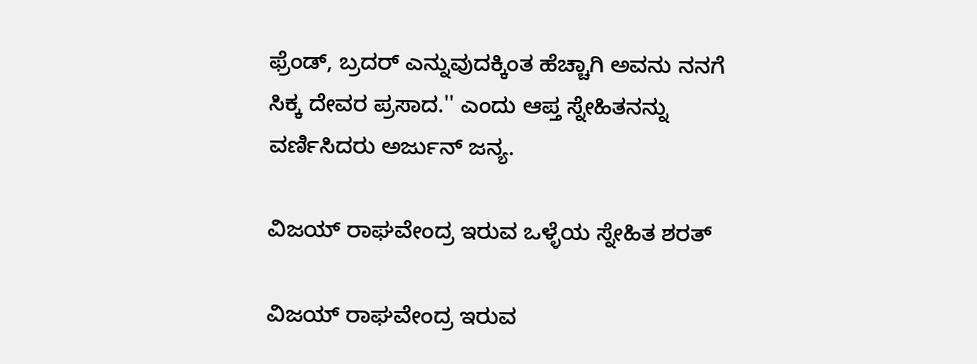ಫ್ರೆಂಡ್, ಬ್ರದರ್ ಎನ್ನುವುದಕ್ಕಿಂತ ಹೆಚ್ಚಾಗಿ ಅವನು ನನಗೆ ಸಿಕ್ಕ ದೇವರ ಪ್ರಸಾದ.'' ಎಂದು ಆಪ್ತ ಸ್ನೇಹಿತನನ್ನು ವರ್ಣಿಸಿದರು ಅರ್ಜುನ್ ಜನ್ಯ.

ವಿಜಯ್ ರಾಘವೇಂದ್ರ ಇರುವ ಒಳ್ಳೆಯ ಸ್ನೇಹಿತ ಶರತ್

ವಿಜಯ್ ರಾಘವೇಂದ್ರ ಇರುವ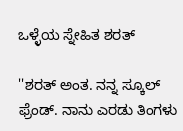ಒಳ್ಳೆಯ ಸ್ನೇಹಿತ ಶರತ್

''ಶರತ್ ಅಂತ. ನನ್ನ ಸ್ಕೂಲ್ ಫ್ರೆಂಡ್. ನಾನು ಎರಡು ತಿಂಗಳು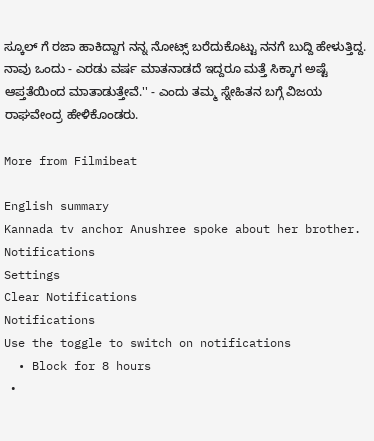ಸ್ಕೂಲ್ ಗೆ ರಜಾ ಹಾಕಿದ್ದಾಗ ನನ್ನ ನೋಟ್ಸ್ ಬರೆದುಕೊಟ್ಟು ನನಗೆ ಬುದ್ದಿ ಹೇಳುತ್ತಿದ್ದ. ನಾವು ಒಂದು - ಎರಡು ವರ್ಷ ಮಾತನಾಡದೆ ಇದ್ದರೂ ಮತ್ತೆ ಸಿಕ್ಕಾಗ ಅಷ್ಟೆ ಆಪ್ತತೆಯಿಂದ ಮಾತಾಡುತ್ತೇವೆ.'' - ಎಂದು ತಮ್ಮ ಸ್ನೇಹಿತನ ಬಗ್ಗೆ ವಿಜಯ ರಾಘವೇಂದ್ರ ಹೇಳಿಕೊಂಡರು.

More from Filmibeat

English summary
Kannada tv anchor Anushree spoke about her brother.
Notifications
Settings
Clear Notifications
Notifications
Use the toggle to switch on notifications
  • Block for 8 hours
  •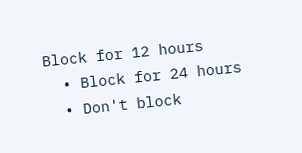Block for 12 hours
  • Block for 24 hours
  • Don't block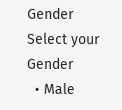Gender
Select your Gender
  • Male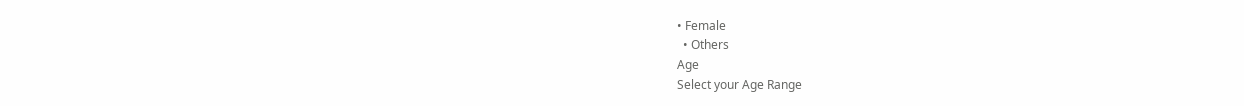• Female
  • Others
Age
Select your Age Range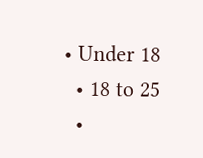• Under 18
  • 18 to 25
  •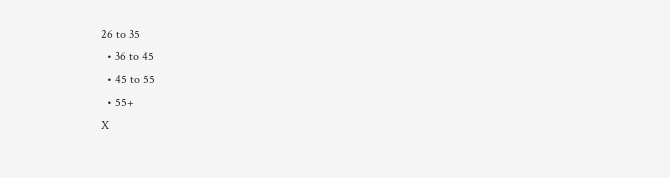26 to 35
  • 36 to 45
  • 45 to 55
  • 55+
X